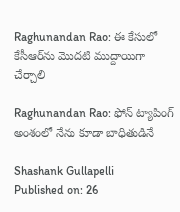Raghunandan Rao: ఈ కేసులో కేసీఆర్‌ను మొదటి ముద్దాయిగా చేర్చాలి

Raghunandan Rao: ఫోన్ ట్యాపింగ్ అంశంలో నేను కూడా బాధితుడినే

Shashank Gullapelli
Published on: 26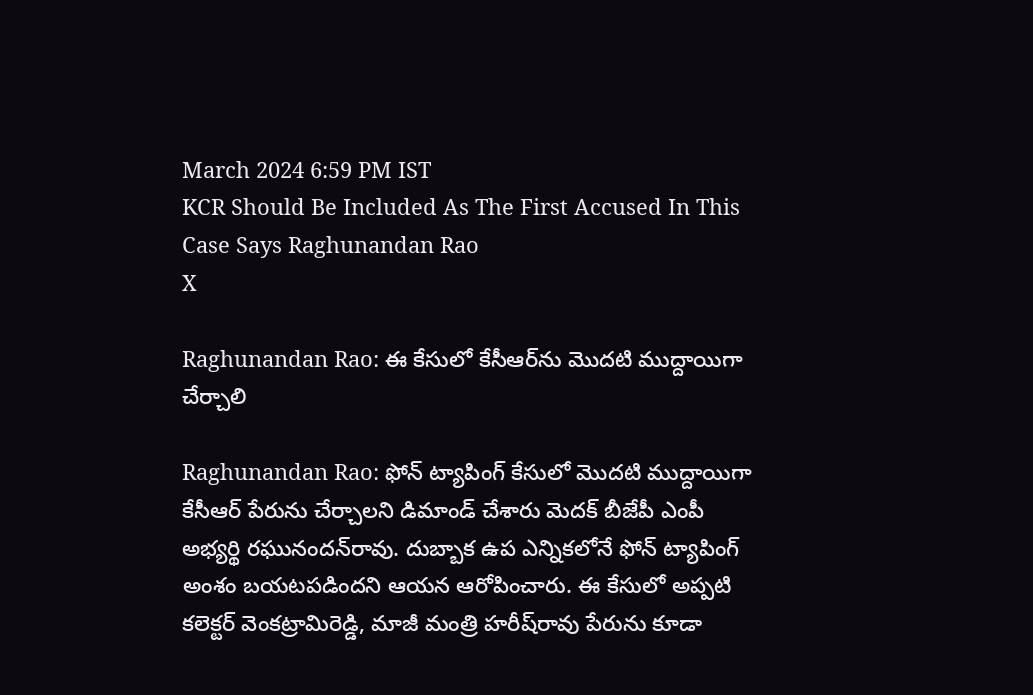March 2024 6:59 PM IST
KCR Should Be Included As The First Accused In This Case Says Raghunandan Rao
X

Raghunandan Rao: ఈ కేసులో కేసీఆర్‌ను మొదటి ముద్దాయిగా చేర్చాలి

Raghunandan Rao: ఫోన్ ట్యాపింగ్ కేసులో మొదటి ముద్దాయిగా కేసీఆర్‌ పేరును చేర్చాలని డిమాండ్ చేశారు మెదక్ బీజేపీ ఎంపీ అభ్యర్థి రఘునందన్‌రావు. దుబ్బాక ఉప ఎన్నికలోనే ఫోన్ ట్యాపింగ్ అంశం బయటపడిందని ఆయన ఆరోపించారు. ఈ కేసులో అప్పటి కలెక్టర్ వెంకట్రామిరెడ్డి, మాజీ మంత్రి హరీష్‌రావు పేరును కూడా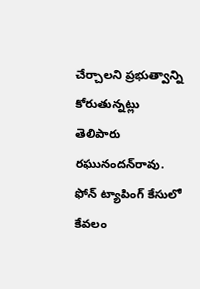చేర్చాలని ప్రభుత్వాన్ని కోరుతున్నట్లు తెలిపారు రఘునందన్‌రావు. ఫోన్ ట్యాపింగ్ కేసులో కేవలం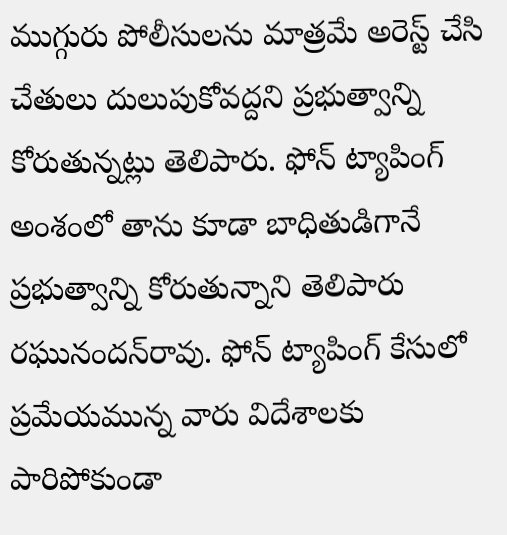ముగ్గురు పోలీసులను మాత్రమే అరెస్ట్ చేసి చేతులు దులుపుకోవద్దని ప్రభుత్వాన్ని కోరుతున్నట్లు తెలిపారు. ఫోన్ ట్యాపింగ్ అంశంలో తాను కూడా బాధితుడిగానే ప్రభుత్వాన్ని కోరుతున్నాని తెలిపారు రఘునందన్‌రావు. ఫోన్ ట్యాపింగ్‌ కేసులో ప్రమేయమున్న వారు విదేశాలకు పారిపోకుండా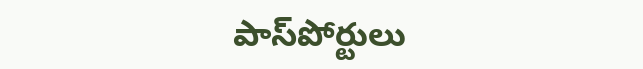పాస్‌పోర్టులు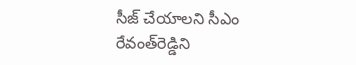సీజ్ చేయాలని సీఎం రేవంత్‌రెడ్డిని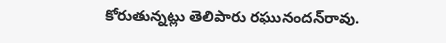కోరుతున్నట్లు తెలిపారు రఘునందన్‌రావు.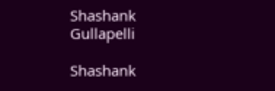Shashank Gullapelli

Shashank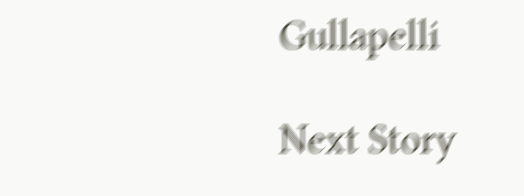Gullapelli

Next Story